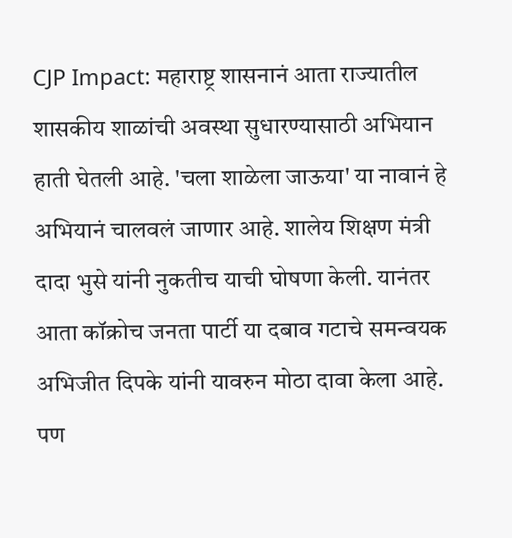CJP Impact: महाराष्ट्र शासनानं आता राज्यातील शासकीय शाळांची अवस्था सुधारण्यासाठी अभियान हाती घेतली आहे. 'चला शाळेला जाऊया' या नावानं हे अभियानं चालवलं जाणार आहे. शालेय शिक्षण मंत्री दादा भुसे यांनी नुकतीच याची घोषणा केली. यानंतर आता कॉक्रोच जनता पार्टी या दबाव गटाचे समन्वयक अभिजीत दिपके यांनी यावरुन मोठा दावा केला आहे. पण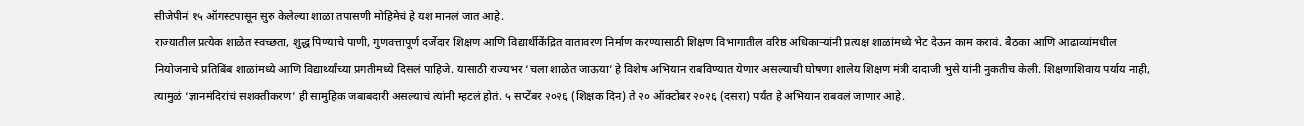सीजेपीनं १५ ऑगस्टपासून सुरु केलेल्या शाळा तपासणी मोहिमेचं हे यश मानलं जात आहे.
राज्यातील प्रत्येक शाळेत स्वच्छता, शुद्ध पिण्याचे पाणी, गुणवत्तापूर्ण दर्जेदार शिक्षण आणि विद्यार्थीकेंद्रित वातावरण निर्माण करण्यासाठी शिक्षण विभागातील वरिष्ठ अधिकाऱ्यांनी प्रत्यक्ष शाळांमध्ये भेट देऊन काम करावं. बैठका आणि आढाव्यांमधील नियोजनाचे प्रतिबिंब शाळांमध्ये आणि विद्यार्थ्यांच्या प्रगतीमध्ये दिसलं पाहिजे. यासाठी राज्यभर ‘चला शाळेत जाऊया’ हे विशेष अभियान राबविण्यात येणार असल्याची घोषणा शालेय शिक्षण मंत्री दादाजी भुसे यांनी नुकतीच केली. शिक्षणाशिवाय पर्याय नाही, त्यामुळं ‘ज्ञानमंदिरांचं सशक्तीकरण’ ही सामुहिक जबाबदारी असल्याचं त्यांनी म्हटलं होतं. ५ सप्टेंबर २०२६ (शिक्षक दिन) ते २० ऑक्टोबर २०२६ (दसरा) पर्यंत हे अभियान राबवलं जाणार आहे.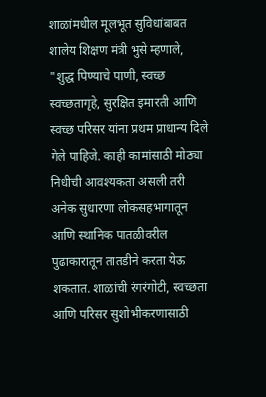शाळांमधील मूलभूत सुविधांबाबत शालेय शिक्षण मंत्री भुसे म्हणाले, "शुद्ध पिण्याचे पाणी, स्वच्छ स्वच्छतागृहे, सुरक्षित इमारती आणि स्वच्छ परिसर यांना प्रथम प्राधान्य दिले गेले पाहिजे. काही कामांसाठी मोठ्या निधीची आवश्यकता असली तरी अनेक सुधारणा लोकसहभागातून आणि स्थानिक पातळीवरील पुढाकारातून तातडीने करता येऊ शकतात. शाळांची रंगरंगोटी, स्वच्छता आणि परिसर सुशोभीकरणासाठी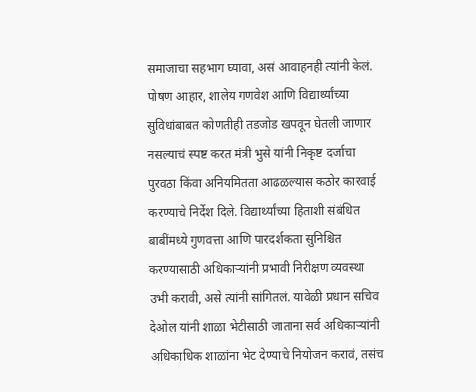समाजाचा सहभाग घ्यावा, असं आवाहनही त्यांनी केलं.
पोषण आहार, शालेय गणवेश आणि विद्यार्थ्यांच्या सुविधांबाबत कोणतीही तडजोड खपवून घेतली जाणार नसल्याचं स्पष्ट करत मंत्री भुसे यांनी निकृष्ट दर्जाचा पुरवठा किंवा अनियमितता आढळल्यास कठोर कारवाई करण्याचे निर्देश दिले. विद्यार्थ्यांच्या हिताशी संबंधित बाबींमध्ये गुणवत्ता आणि पारदर्शकता सुनिश्चित करण्यासाठी अधिकाऱ्यांनी प्रभावी निरीक्षण व्यवस्था उभी करावी, असे त्यांनी सांगितलं. यावेळी प्रधान सचिव देओल यांनी शाळा भेटीसाठी जाताना सर्व अधिकाऱ्यांनी अधिकाधिक शाळांना भेट देण्याचे नियोजन करावं, तसंच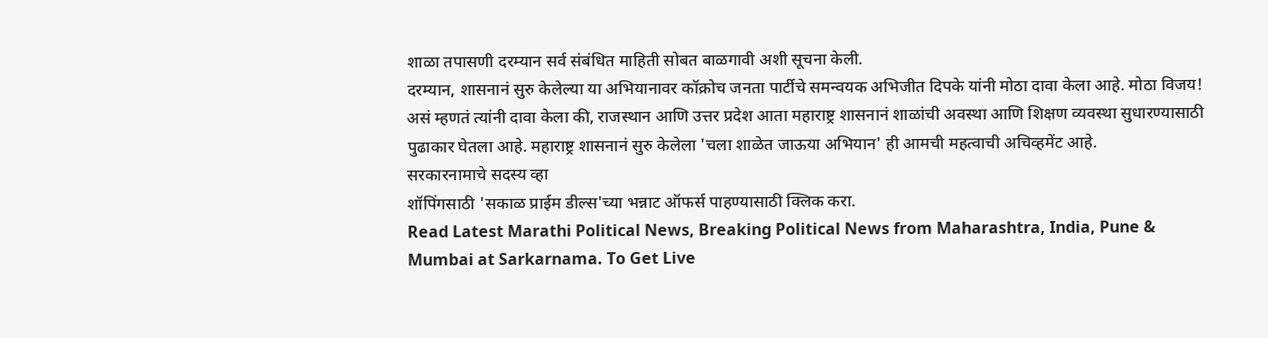शाळा तपासणी दरम्यान सर्व संबंधित माहिती सोबत बाळगावी अशी सूचना केली.
दरम्यान, शासनानं सुरु केलेल्या या अभियानावर कॉक्रोच जनता पार्टीचे समन्वयक अभिजीत दिपके यांनी मोठा दावा केला आहे. मोठा विजय! असं म्हणतं त्यांनी दावा केला की, राजस्थान आणि उत्तर प्रदेश आता महाराष्ट्र शासनानं शाळांची अवस्था आणि शिक्षण व्यवस्था सुधारण्यासाठी पुढाकार घेतला आहे. महाराष्ट्र शासनानं सुरु केलेला 'चला शाळेत जाऊया अभियान' ही आमची महत्वाची अचिव्हमेंट आहे.
सरकारनामाचे सदस्य व्हा
शॉपिंगसाठी 'सकाळ प्राईम डील्स'च्या भन्नाट ऑफर्स पाहण्यासाठी क्लिक करा.
Read Latest Marathi Political News, Breaking Political News from Maharashtra, India, Pune & Mumbai at Sarkarnama. To Get Live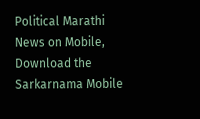Political Marathi News on Mobile, Download the Sarkarnama Mobile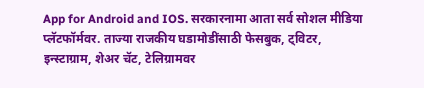App for Android and IOS. सरकारनामा आता सर्व सोशल मीडिया प्लॅटफॉर्मवर. ताज्या राजकीय घडामोडींसाठी फेसबुक, ट्विटर, इन्स्टाग्राम, शेअर चॅट, टेलिग्रामवर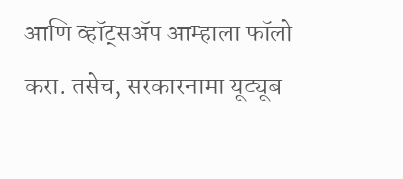आणि व्हॉट्सॲप आम्हाला फॉलो करा. तसेच, सरकारनामा यूट्यूब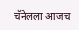चॅनेलला आजच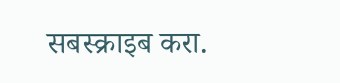सबस्क्राइब करा.